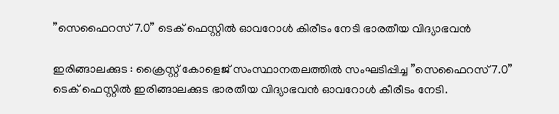”സെഫൈറസ് 7.0” ടെക് ഫെസ്റ്റിൽ ഓവറോൾ കിരീടം നേടി ഭാരതീയ വിദ്യാഭവൻ

ഇരിങ്ങാലക്കുട : ക്രൈസ്റ്റ് കോളെജ് സംസ്ഥാനതലത്തിൽ സംഘടിപ്പിച്ച ”സെഫൈറസ് 7.0” ടെക് ഫെസ്റ്റിൽ ഇരിങ്ങാലക്കുട ഭാരതീയ വിദ്യാഭവൻ ഓവറോൾ കീരീടം നേടി.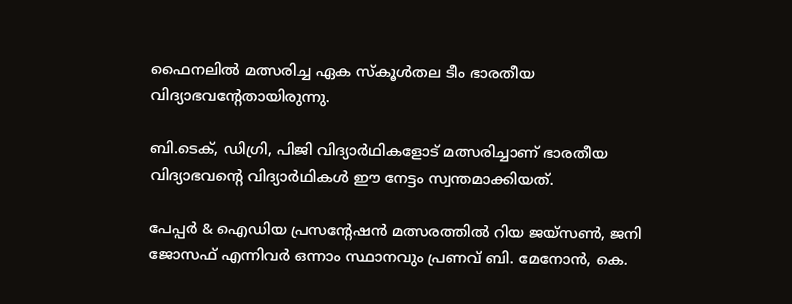ഫൈനലിൽ മത്സരിച്ച ഏക സ്കൂൾതല ടീം ഭാരതീയ വിദ്യാഭവന്റേതായിരുന്നു.

ബി.ടെക്, ഡിഗ്രി, പിജി വിദ്യാർഥികളോട് മത്സരിച്ചാണ് ഭാരതീയ വിദ്യാഭവന്റെ വിദ്യാർഥികൾ ഈ നേട്ടം സ്വന്തമാക്കിയത്.

പേപ്പർ & ഐഡിയ പ്രസന്റേഷൻ മത്സരത്തിൽ റിയ ജയ്സൺ, ജനി ജോസഫ് എന്നിവർ ഒന്നാം സ്ഥാനവും പ്രണവ് ബി. മേനോൻ, കെ.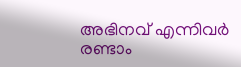അഭിനവ് എന്നിവർ രണ്ടാം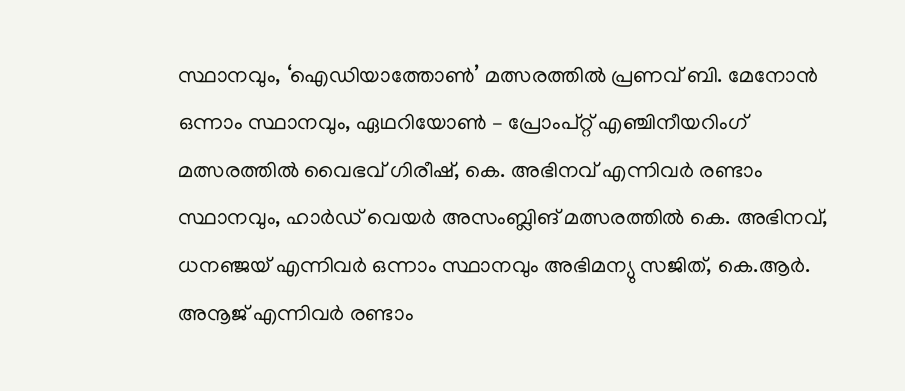സ്ഥാനവും, ‘ഐഡിയാത്തോൺ’ മത്സരത്തിൽ പ്രണവ് ബി. മേനോൻ ഒന്നാം സ്ഥാനവും, ഏഥറിയോൺ – പ്രോംപ്റ്റ് എഞ്ചിനീയറിംഗ് മത്സരത്തിൽ വൈഭവ് ഗിരീഷ്, കെ. അഭിനവ് എന്നിവർ രണ്ടാം സ്ഥാനവും, ഹാർഡ് വെയർ അസംബ്ലിങ് മത്സരത്തിൽ കെ. അഭിനവ്, ധനഞ്ജയ് എന്നിവർ ഒന്നാം സ്ഥാനവും അഭിമന്യു സജിത്, കെ.ആർ. അനൂജ് എന്നിവർ രണ്ടാം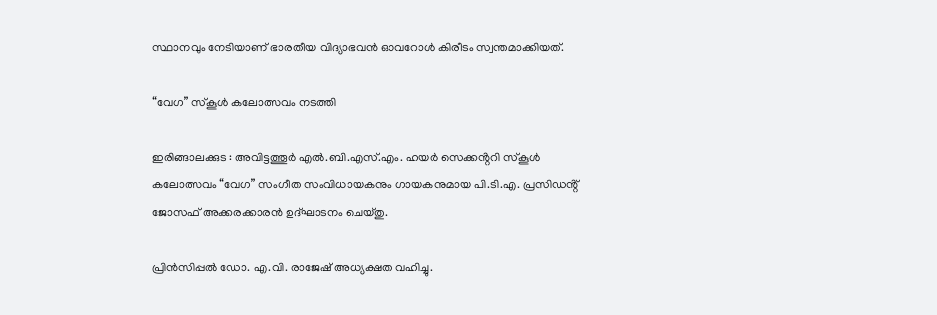സ്ഥാനവും നേടിയാണ് ഭാരതീയ വിദ്യാഭവൻ ഓവറോൾ കിരീടം സ്വന്തമാക്കിയത്.

“വേഗ” സ്കൂൾ കലോത്സവം നടത്തി

ഇരിങ്ങാലക്കുട : അവിട്ടത്തൂർ എൽ.ബി.എസ്.എം. ഹയർ സെക്കൻ്ററി സ്കൂൾ കലോത്സവം “വേഗ” സംഗീത സംവിധായകനും ഗായകനുമായ പി.ടി.എ. പ്രസിഡൻ്റ് ജോസഫ് അക്കരക്കാരൻ ഉദ്ഘാടനം ചെയ്തു.

പ്രിൻസിപ്പൽ ഡോ. എ.വി. രാജേഷ് അധ്യക്ഷത വഹിച്ചു.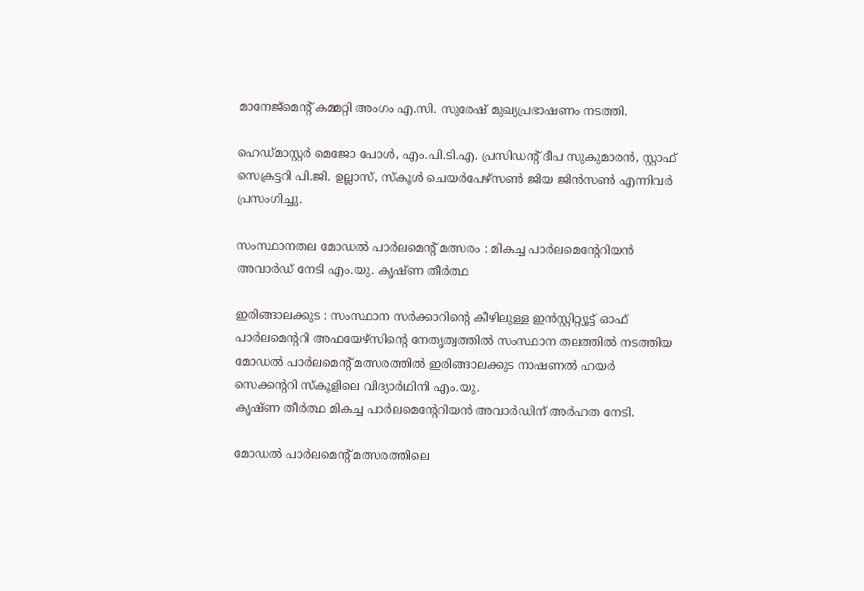മാനേജ്മെൻ്റ് കമ്മറ്റി അംഗം എ.സി. സുരേഷ് മുഖ്യപ്രഭാഷണം നടത്തി.

ഹെഡ്മാസ്റ്റർ മെജോ പോൾ, എം.പി.ടി.എ. പ്രസിഡൻ്റ് ദീപ സുകുമാരൻ, സ്റ്റാഫ് സെക്രട്ടറി പി.ജി. ഉല്ലാസ്, സ്കൂൾ ചെയർപേഴ്സൺ ജിയ ജിൻസൺ എന്നിവർ പ്രസംഗിച്ചു.

സംസ്ഥാനതല മോഡൽ പാർലമെൻ്റ് മത്സരം : മികച്ച പാർലമെൻ്റേറിയൻ അവാർഡ് നേടി എം.യു. കൃഷ്ണ തീർത്ഥ

ഇരിങ്ങാലക്കുട : സംസ്ഥാന സർക്കാറിൻ്റെ കീഴിലുള്ള ഇൻസ്റ്റിറ്റ്യൂട്ട് ഓഫ് പാർലമെൻ്ററി അഫയേഴ്സിൻ്റെ നേതൃത്വത്തിൽ സംസ്ഥാന തലത്തിൽ നടത്തിയ മോഡൽ പാർലമെൻ്റ് മത്സരത്തിൽ ഇരിങ്ങാലക്കുട നാഷണൽ ഹയർ സെക്കൻ്ററി സ്കൂളിലെ വിദ്യാർഥിനി എം.യു.
കൃഷ്ണ തീർത്ഥ മികച്ച പാർലമെൻ്റേറിയൻ അവാർഡിന് അർഹത നേടി.

മോഡൽ പാർലമെൻ്റ് മത്സരത്തിലെ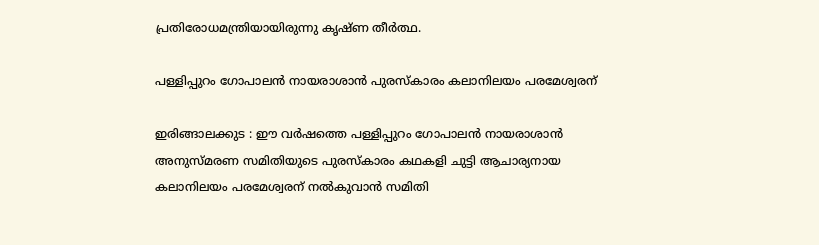പ്രതിരോധമന്ത്രിയായിരുന്നു കൃഷ്ണ തീർത്ഥ.

പള്ളിപ്പുറം ഗോപാലൻ നായരാശാൻ പുരസ്കാരം കലാനിലയം പരമേശ്വരന്

ഇരിങ്ങാലക്കുട : ഈ വർഷത്തെ പള്ളിപ്പുറം ഗോപാലൻ നായരാശാൻ അനുസ്മരണ സമിതിയുടെ പുരസ്കാരം കഥകളി ചുട്ടി ആചാര്യനായ കലാനിലയം പരമേശ്വരന് നൽകുവാൻ സമിതി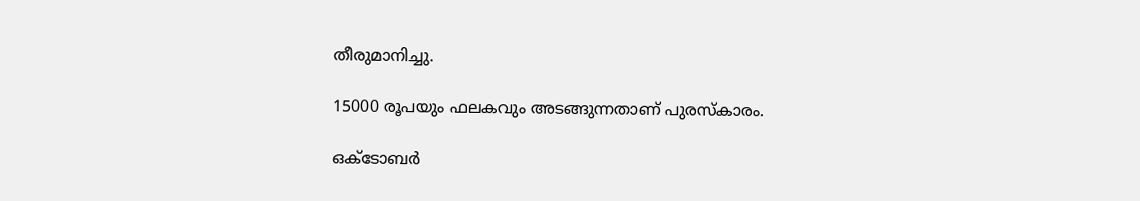തീരുമാനിച്ചു.

15000 രൂപയും ഫലകവും അടങ്ങുന്നതാണ് പുരസ്കാരം.

ഒക്ടോബർ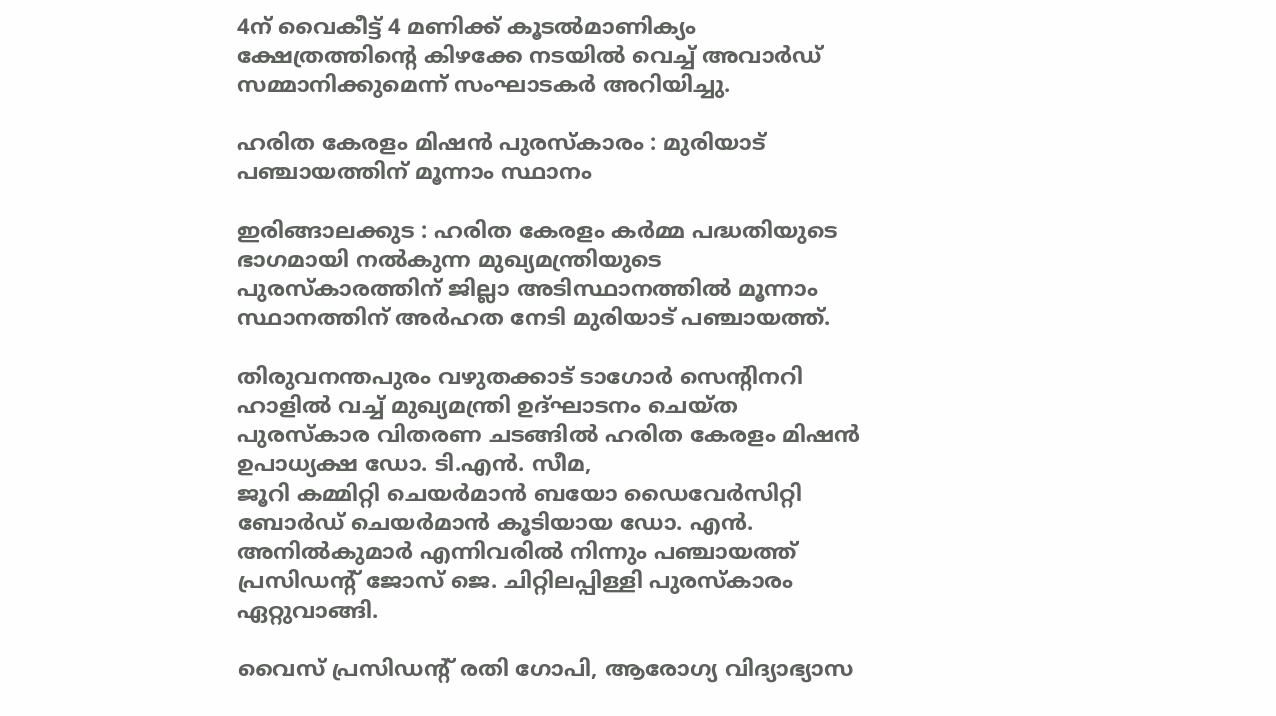4ന് വൈകീട്ട് 4 മണിക്ക് കൂടൽമാണിക്യം ക്ഷേത്രത്തിന്റെ കിഴക്കേ നടയിൽ വെച്ച് അവാർഡ് സമ്മാനിക്കുമെന്ന് സംഘാടകർ അറിയിച്ചു.

ഹരിത കേരളം മിഷൻ പുരസ്കാരം : മുരിയാട് പഞ്ചായത്തിന് മൂന്നാം സ്ഥാനം

ഇരിങ്ങാലക്കുട : ഹരിത കേരളം കർമ്മ പദ്ധതിയുടെ ഭാഗമായി നൽകുന്ന മുഖ്യമന്ത്രിയുടെ പുരസ്കാരത്തിന് ജില്ലാ അടിസ്ഥാനത്തിൽ മൂന്നാം സ്ഥാനത്തിന് അർഹത നേടി മുരിയാട് പഞ്ചായത്ത്.

തിരുവനന്തപുരം വഴുതക്കാട് ടാഗോർ സെന്റിനറി ഹാളിൽ വച്ച് മുഖ്യമന്ത്രി ഉദ്ഘാടനം ചെയ്ത പുരസ്കാര വിതരണ ചടങ്ങിൽ ഹരിത കേരളം മിഷൻ ഉപാധ്യക്ഷ ഡോ. ടി.എൻ. സീമ,
ജൂറി കമ്മിറ്റി ചെയർമാൻ ബയോ ഡൈവേർസിറ്റി ബോർഡ് ചെയർമാൻ കൂടിയായ ഡോ. എൻ. അനിൽകുമാർ എന്നിവരിൽ നിന്നും പഞ്ചായത്ത് പ്രസിഡൻ്റ് ജോസ് ജെ. ചിറ്റിലപ്പിള്ളി പുരസ്കാരം ഏറ്റുവാങ്ങി.

വൈസ് പ്രസിഡൻ്റ് രതി ഗോപി, ആരോഗ്യ വിദ്യാഭ്യാസ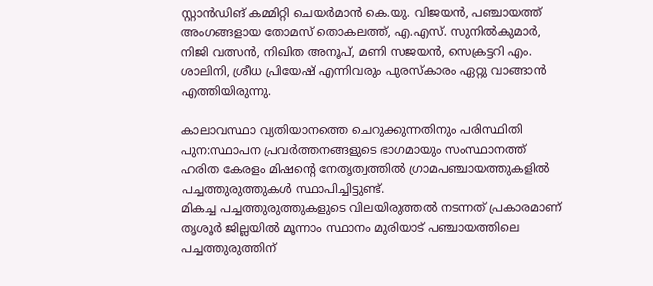സ്റ്റാൻഡിങ് കമ്മിറ്റി ചെയർമാൻ കെ.യു. വിജയൻ, പഞ്ചായത്ത് അംഗങ്ങളായ തോമസ് തൊകലത്ത്, എ.എസ്. സുനിൽകുമാർ, നിജി വത്സൻ, നിഖിത അനൂപ്, മണി സജയൻ, സെക്രട്ടറി എം. ശാലിനി, ശ്രീധ പ്രിയേഷ് എന്നിവരും പുരസ്കാരം ഏറ്റു വാങ്ങാൻ എത്തിയിരുന്നു.

കാലാവസ്ഥാ വ്യതിയാനത്തെ ചെറുക്കുന്നതിനും പരിസ്ഥിതി പുന:സ്ഥാപന പ്രവർത്തനങ്ങളുടെ ഭാഗമായും സംസ്ഥാനത്ത് ഹരിത കേരളം മിഷന്റെ നേതൃത്വത്തിൽ ഗ്രാമപഞ്ചായത്തുകളിൽ പച്ചത്തുരുത്തുകൾ സ്ഥാപിച്ചിട്ടുണ്ട്.
മികച്ച പച്ചത്തുരുത്തുകളുടെ വിലയിരുത്തൽ നടന്നത് പ്രകാരമാണ് തൃശൂർ ജില്ലയിൽ മൂന്നാം സ്ഥാനം മുരിയാട് പഞ്ചായത്തിലെ പച്ചത്തുരുത്തിന്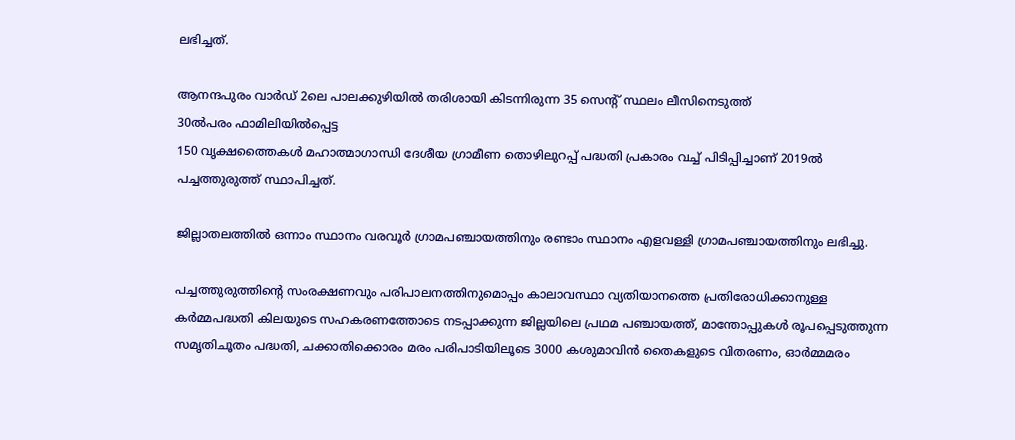ലഭിച്ചത്.

ആനന്ദപുരം വാർഡ് 2ലെ പാലക്കുഴിയിൽ തരിശായി കിടന്നിരുന്ന 35 സെൻ്റ് സ്ഥലം ലീസിനെടുത്ത്
30ൽപരം ഫാമിലിയിൽപ്പെട്ട
150 വൃക്ഷത്തൈകൾ മഹാത്മാഗാന്ധി ദേശീയ ഗ്രാമീണ തൊഴിലുറപ്പ് പദ്ധതി പ്രകാരം വച്ച് പിടിപ്പിച്ചാണ് 2019ൽ പച്ചത്തുരുത്ത് സ്ഥാപിച്ചത്.

ജില്ലാതലത്തിൽ ഒന്നാം സ്ഥാനം വരവൂർ ഗ്രാമപഞ്ചായത്തിനും രണ്ടാം സ്ഥാനം എളവള്ളി ഗ്രാമപഞ്ചായത്തിനും ലഭിച്ചു.

പച്ചത്തുരുത്തിൻ്റെ സംരക്ഷണവും പരിപാലനത്തിനുമൊപ്പം കാലാവസ്ഥാ വ്യതിയാനത്തെ പ്രതിരോധിക്കാനുള്ള
കർമ്മപദ്ധതി കിലയുടെ സഹകരണത്തോടെ നടപ്പാക്കുന്ന ജില്ലയിലെ പ്രഥമ പഞ്ചായത്ത്, മാന്തോപ്പുകൾ രൂപപ്പെടുത്തുന്ന സമൃതിചൂതം പദ്ധതി, ചക്കാതിക്കൊരം മരം പരിപാടിയിലൂടെ 3000 കശുമാവിൻ തൈകളുടെ വിതരണം, ഓർമ്മമരം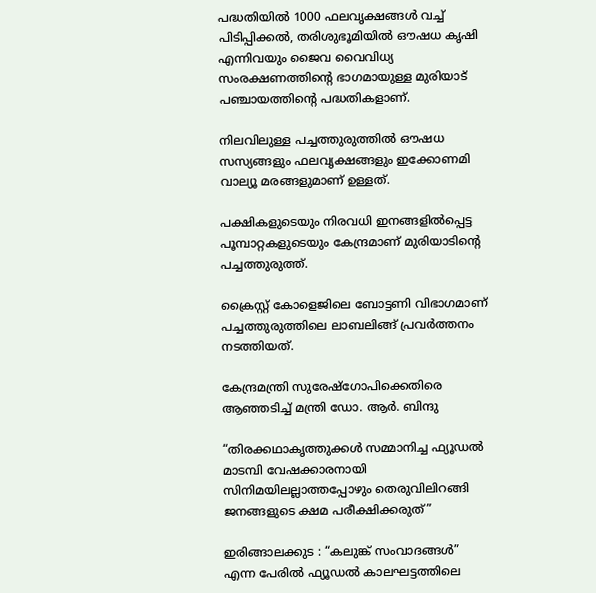പദ്ധതിയിൽ 1000 ഫലവൃക്ഷങ്ങൾ വച്ച് പിടിപ്പിക്കൽ, തരിശുഭൂമിയിൽ ഔഷധ കൃഷി എന്നിവയും ജൈവ വൈവിധ്യ സംരക്ഷണത്തിൻ്റെ ഭാഗമായുള്ള മുരിയാട് പഞ്ചായത്തിൻ്റെ പദ്ധതികളാണ്.

നിലവിലുള്ള പച്ചത്തുരുത്തിൽ ഔഷധ സസ്യങ്ങളും ഫലവൃക്ഷങ്ങളും ഇക്കോണമി വാല്യൂ മരങ്ങളുമാണ് ഉള്ളത്.

പക്ഷികളുടെയും നിരവധി ഇനങ്ങളിൽപ്പെട്ട പൂമ്പാറ്റകളുടെയും കേന്ദ്രമാണ് മുരിയാടിൻ്റെ പച്ചത്തുരുത്ത്.

ക്രൈസ്റ്റ് കോളെജിലെ ബോട്ടണി വിഭാഗമാണ് പച്ചത്തുരുത്തിലെ ലാബലിങ്ങ് പ്രവർത്തനം നടത്തിയത്.

കേന്ദ്രമന്ത്രി സുരേഷ്ഗോപിക്കെതിരെ ആഞ്ഞടിച്ച് മന്ത്രി ഡോ. ആർ. ബിന്ദു

“തിരക്കഥാകൃത്തുക്കൾ സമ്മാനിച്ച ഫ്യൂഡൽ മാടമ്പി വേഷക്കാരനായി സിനിമയിലല്ലാത്തപ്പോഴും തെരുവിലിറങ്ങി ജനങ്ങളുടെ ക്ഷമ പരീക്ഷിക്കരുത്”

ഇരിങ്ങാലക്കുട : “കലുങ്ക് സംവാദങ്ങള്‍” എന്ന പേരില്‍ ഫ്യൂഡല്‍ കാലഘട്ടത്തിലെ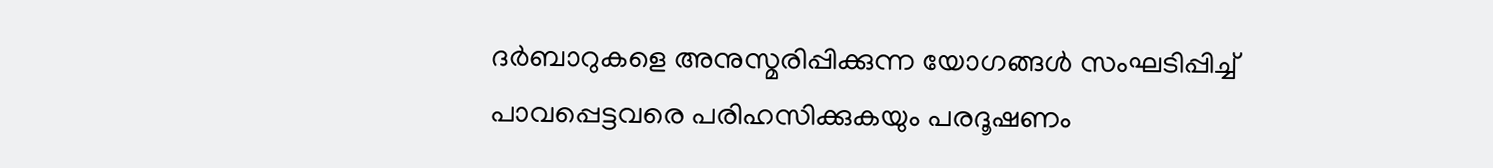ദര്‍ബാറുകളെ അനുസ്മരിപ്പിക്കുന്ന യോഗങ്ങള്‍ സംഘടിപ്പിച്ച് പാവപ്പെട്ടവരെ പരിഹസിക്കുകയും പരദൂഷണം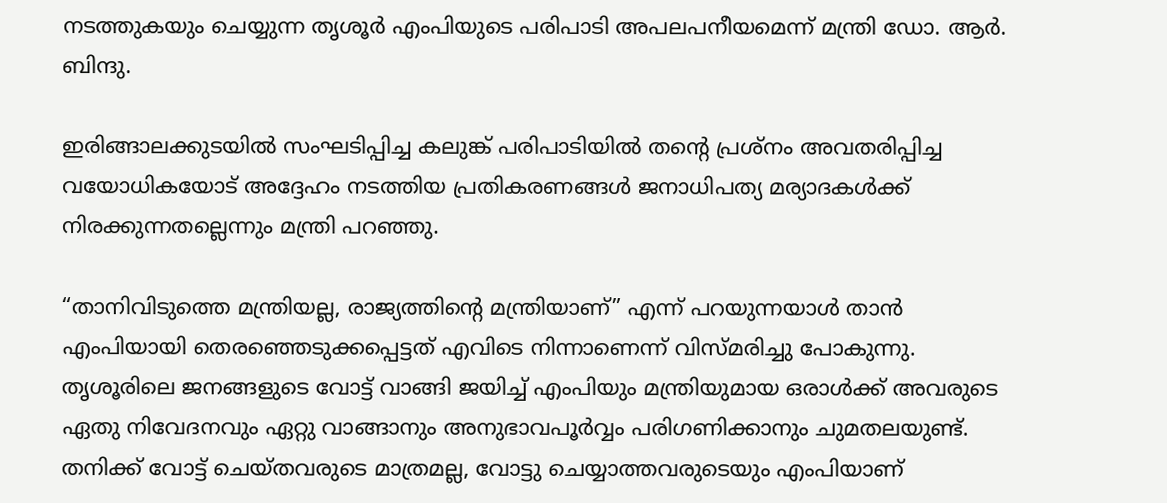നടത്തുകയും ചെയ്യുന്ന തൃശൂര്‍ എംപിയുടെ പരിപാടി അപലപനീയമെന്ന് മന്ത്രി ഡോ. ആർ. ബിന്ദു.

ഇരിങ്ങാലക്കുടയിൽ സംഘടിപ്പിച്ച കലുങ്ക് പരിപാടിയിൽ തന്റെ പ്രശ്നം അവതരിപ്പിച്ച വയോധികയോട് അദ്ദേഹം നടത്തിയ പ്രതികരണങ്ങൾ ജനാധിപത്യ മര്യാദകൾക്ക് നിരക്കുന്നതല്ലെന്നും മന്ത്രി പറഞ്ഞു.

“താനിവിടുത്തെ മന്ത്രിയല്ല, രാജ്യത്തിൻ്റെ മന്ത്രിയാണ്” എന്ന് പറയുന്നയാള്‍ താന്‍ എംപിയായി തെരഞ്ഞെടുക്കപ്പെട്ടത് എവിടെ നിന്നാണെന്ന് വിസ്മരിച്ചു പോകുന്നു. തൃശൂരിലെ ജനങ്ങളുടെ വോട്ട് വാങ്ങി ജയിച്ച് എംപിയും മന്ത്രിയുമായ ഒരാള്‍ക്ക് അവരുടെ ഏതു നിവേദനവും ഏറ്റു വാങ്ങാനും അനുഭാവപൂര്‍വ്വം പരിഗണിക്കാനും ചുമതലയുണ്ട്. തനിക്ക് വോട്ട് ചെയ്തവരുടെ മാത്രമല്ല, വോട്ടു ചെയ്യാത്തവരുടെയും എംപിയാണ്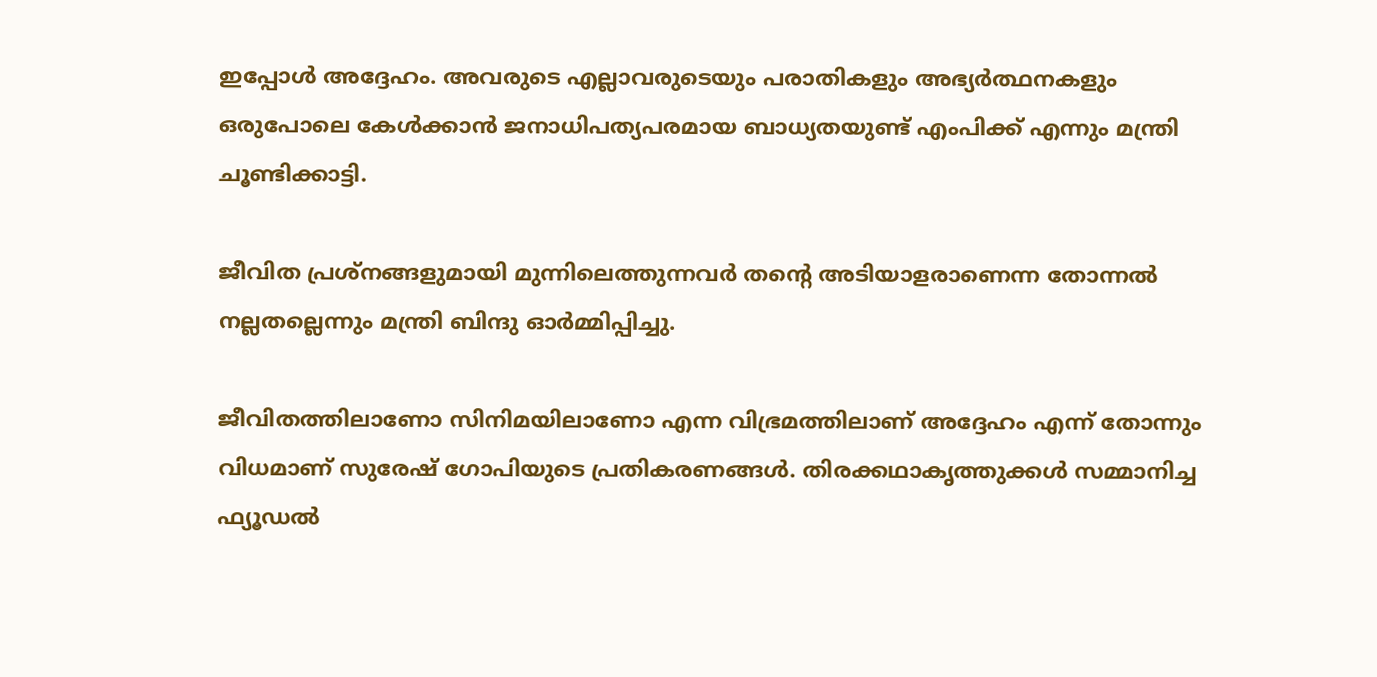ഇപ്പോള്‍ അദ്ദേഹം. അവരുടെ എല്ലാവരുടെയും പരാതികളും അഭ്യര്‍ത്ഥനകളും ഒരുപോലെ കേള്‍ക്കാന്‍ ജനാധിപത്യപരമായ ബാധ്യതയുണ്ട് എംപിക്ക് എന്നും മന്ത്രി ചൂണ്ടിക്കാട്ടി.

ജീവിത പ്രശ്‍നങ്ങളുമായി മുന്നിലെത്തുന്നവർ തന്റെ അടിയാളരാണെന്ന തോന്നൽ നല്ലതല്ലെന്നും മന്ത്രി ബിന്ദു ഓർമ്മിപ്പിച്ചു.

ജീവിതത്തിലാണോ സിനിമയിലാണോ എന്ന വിഭ്രമത്തിലാണ് അദ്ദേഹം എന്ന് തോന്നും വിധമാണ് സുരേഷ് ഗോപിയുടെ പ്രതികരണങ്ങൾ. തിരക്കഥാകൃത്തുക്കൾ സമ്മാനിച്ച ഫ്യൂഡൽ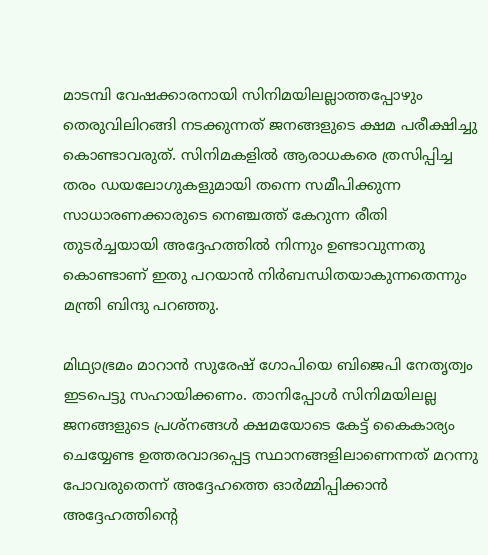മാടമ്പി വേഷക്കാരനായി സിനിമയിലല്ലാത്തപ്പോഴും തെരുവിലിറങ്ങി നടക്കുന്നത് ജനങ്ങളുടെ ക്ഷമ പരീക്ഷിച്ചു കൊണ്ടാവരുത്. സിനിമകളിൽ ആരാധകരെ ത്രസിപ്പിച്ച തരം ഡയലോഗുകളുമായി തന്നെ സമീപിക്കുന്ന സാധാരണക്കാരുടെ നെഞ്ചത്ത് കേറുന്ന രീതി തുടർച്ചയായി അദ്ദേഹത്തിൽ നിന്നും ഉണ്ടാവുന്നതു കൊണ്ടാണ് ഇതു പറയാൻ നിർബന്ധിതയാകുന്നതെന്നും മന്ത്രി ബിന്ദു പറഞ്ഞു.

മിഥ്യാഭ്രമം മാറാൻ സുരേഷ് ഗോപിയെ ബിജെപി നേതൃത്വം ഇടപെട്ടു സഹായിക്കണം. താനിപ്പോൾ സിനിമയിലല്ല ജനങ്ങളുടെ പ്രശ്നങ്ങൾ ക്ഷമയോടെ കേട്ട് കൈകാര്യം ചെയ്യേണ്ട ഉത്തരവാദപ്പെട്ട സ്ഥാനങ്ങളിലാണെന്നത് മറന്നു പോവരുതെന്ന് അദ്ദേഹത്തെ ഓർമ്മിപ്പിക്കാൻ അദ്ദേഹത്തിന്റെ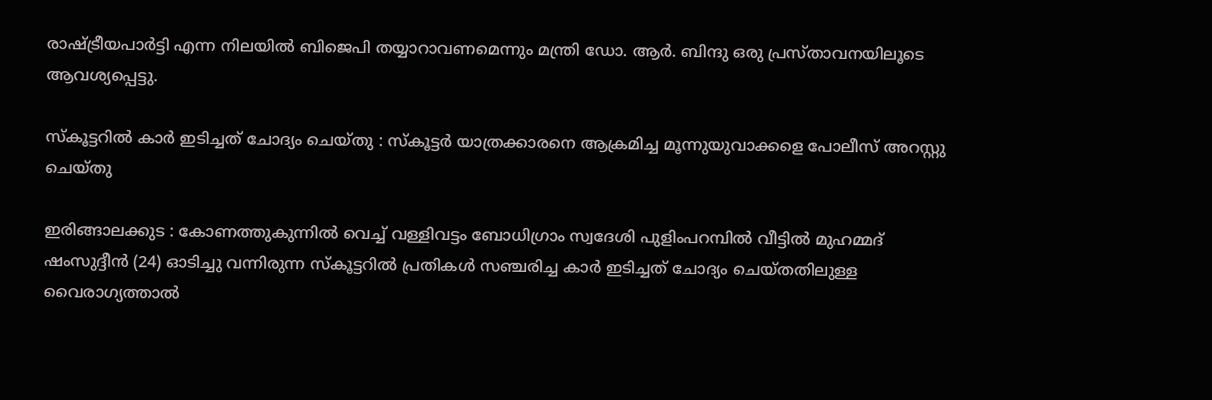രാഷ്ട്രീയപാർട്ടി എന്ന നിലയിൽ ബിജെപി തയ്യാറാവണമെന്നും മന്ത്രി ഡോ. ആർ. ബിന്ദു ഒരു പ്രസ്താവനയിലൂടെ ആവശ്യപ്പെട്ടു.

സ്കൂട്ടറിൽ കാർ ഇടിച്ചത് ചോദ്യം ചെയ്തു : സ്കൂട്ടർ യാത്രക്കാരനെ ആക്രമിച്ച മൂന്നുയുവാക്കളെ പോലീസ് അറസ്റ്റു ചെയ്തു

ഇരിങ്ങാലക്കുട : കോണത്തുകുന്നിൽ വെച്ച് വള്ളിവട്ടം ബോധിഗ്രാം സ്വദേശി പുളിംപറമ്പിൽ വീട്ടിൽ മുഹമ്മദ് ഷംസുദ്ദീൻ (24) ഓടിച്ചു വന്നിരുന്ന സ്കൂട്ടറിൽ പ്രതികൾ സഞ്ചരിച്ച കാർ ഇടിച്ചത് ചോദ്യം ചെയ്തതിലുള്ള വൈരാഗ്യത്താൽ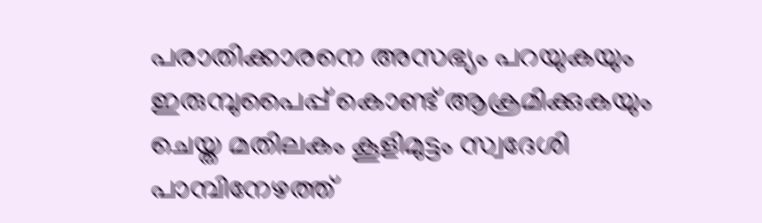പരാതിക്കാരനെ അസഭ്യം പറയുകയും ഇരുമ്പുപൈപ്പ് കൊണ്ട് ആക്രമിക്കുകയും ചെയ്ത മതിലകം കൂളിമുട്ടം സ്വദേശി പാമ്പിനേഴത്ത്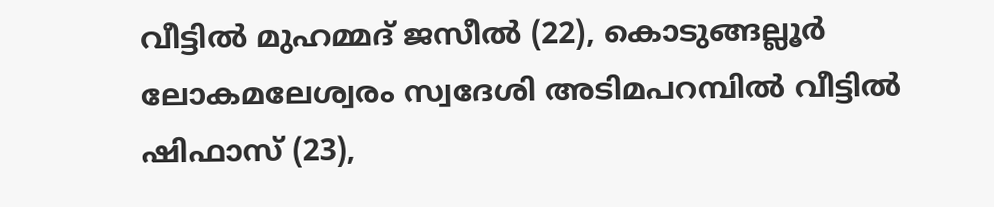വീട്ടിൽ മുഹമ്മദ് ജസീൽ (22), കൊടുങ്ങല്ലൂർ ലോകമലേശ്വരം സ്വദേശി അടിമപറമ്പിൽ വീട്ടിൽ ഷിഫാസ് (23),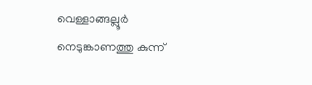വെള്ളാങ്ങല്ലൂർ നെടുങ്കാണത്തു കുന്ന്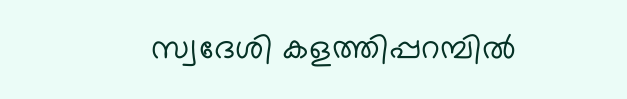സ്വദേശി കളത്തിപ്പറമ്പിൽ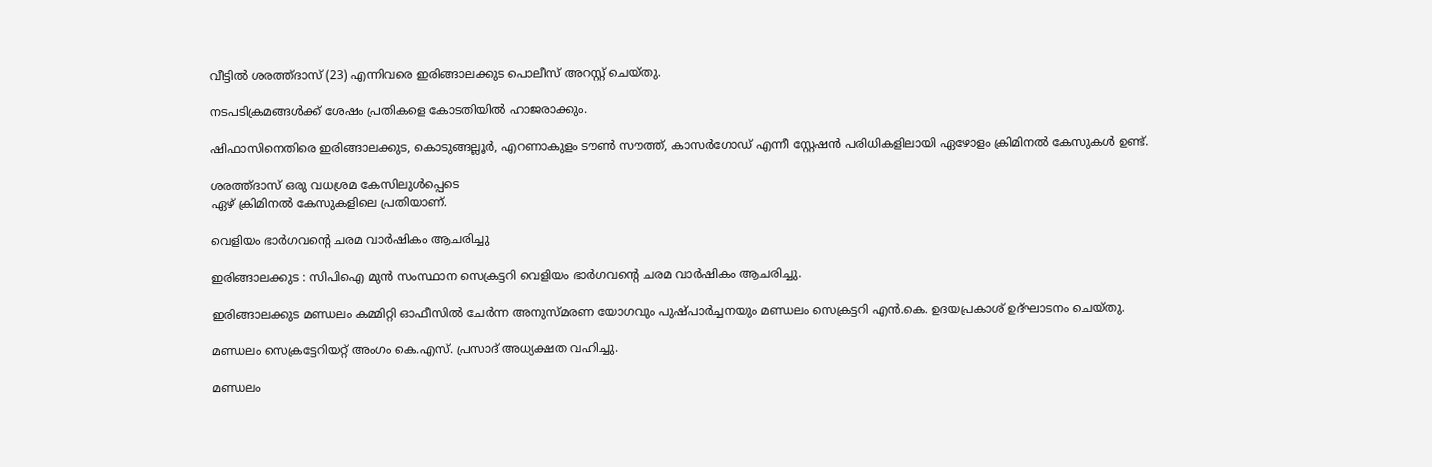വീട്ടിൽ ശരത്ത്ദാസ് (23) എന്നിവരെ ഇരിങ്ങാലക്കുട പൊലീസ് അറസ്റ്റ് ചെയ്തു.

നടപടിക്രമങ്ങൾക്ക് ശേഷം പ്രതികളെ കോടതിയിൽ ഹാജരാക്കും.

ഷിഫാസിനെതിരെ ഇരിങ്ങാലക്കുട, കൊടുങ്ങല്ലൂർ, എറണാകുളം ടൗൺ സൗത്ത്, കാസർഗോഡ് എന്നീ സ്റ്റേഷൻ പരിധികളിലായി ഏഴോളം ക്രിമിനൽ കേസുകൾ ഉണ്ട്.

ശരത്ത്ദാസ് ഒരു വധശ്രമ കേസിലുൾപ്പെടെ
ഏഴ് ക്രിമിനൽ കേസുകളിലെ പ്രതിയാണ്.

വെളിയം ഭാർഗവൻ്റെ ചരമ വാർഷികം ആചരിച്ചു

ഇരിങ്ങാലക്കുട : സിപിഐ മുൻ സംസ്ഥാന സെക്രട്ടറി വെളിയം ഭാർഗവൻ്റെ ചരമ വാർഷികം ആചരിച്ചു.

ഇരിങ്ങാലക്കുട മണ്ഡലം കമ്മിറ്റി ഓഫീസിൽ ചേർന്ന അനുസ്മരണ യോഗവും പുഷ്പാർച്ചനയും മണ്ഡലം സെക്രട്ടറി എൻ.കെ. ഉദയപ്രകാശ് ഉദ്ഘാടനം ചെയ്തു.

മണ്ഡലം സെക്രട്ടേറിയറ്റ് അംഗം കെ.എസ്. പ്രസാദ് അധ്യക്ഷത വഹിച്ചു.

മണ്ഡലം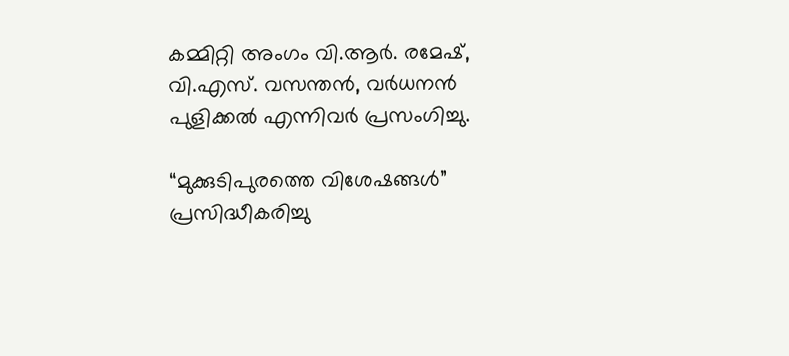കമ്മിറ്റി അംഗം വി.ആർ. രമേഷ്, വി.എസ്. വസന്തൻ, വർധനൻ പുളിക്കൽ എന്നിവർ പ്രസംഗിച്ചു.

“മുക്കുടിപുരത്തെ വിശേഷങ്ങൾ” പ്രസിദ്ധീകരിച്ചു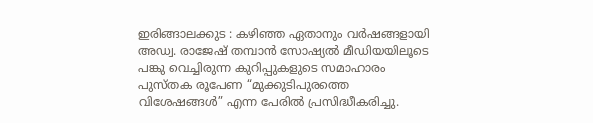ഇരിങ്ങാലക്കുട : കഴിഞ്ഞ ഏതാനും വർഷങ്ങളായി അഡ്വ. രാജേഷ് തമ്പാൻ സോഷ്യൽ മീഡിയയിലൂടെ പങ്കു വെച്ചിരുന്ന കുറിപ്പുകളുടെ സമാഹാരം പുസ്തക രൂപേണ “മുക്കുടിപുരത്തെ വിശേഷങ്ങൾ” എന്ന പേരിൽ പ്രസിദ്ധീകരിച്ചു.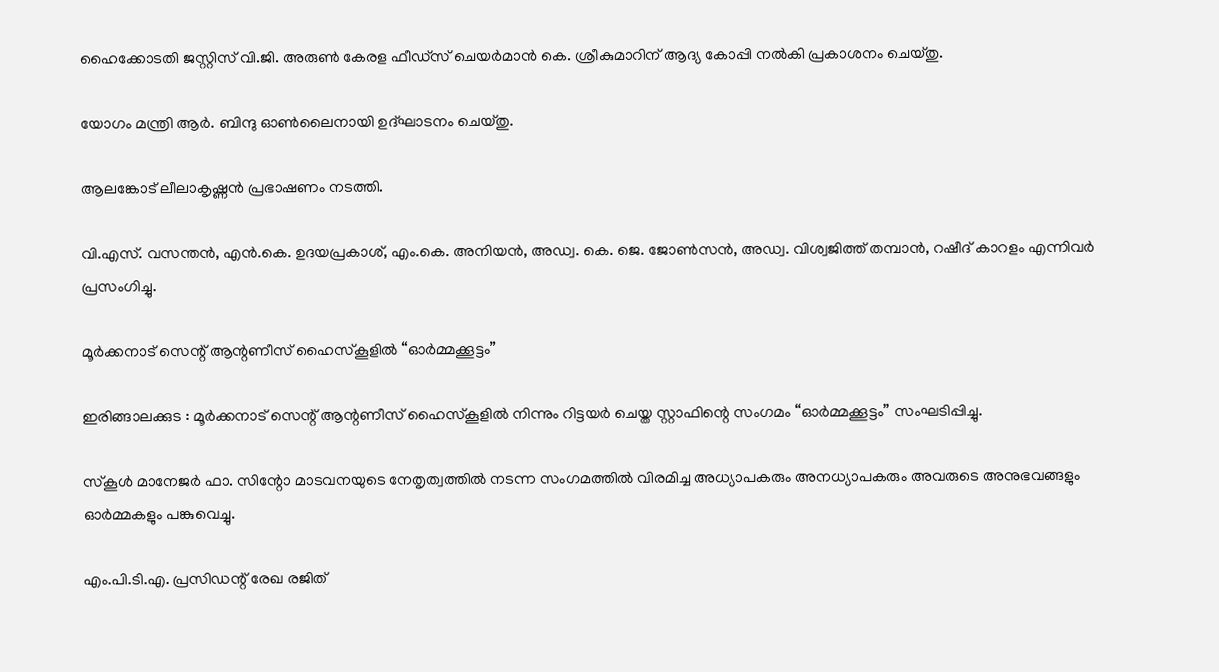ഹൈക്കോടതി ജസ്റ്റിസ് വി.ജി. അരുൺ കേരള ഫീഡ്‌സ് ചെയർമാൻ കെ. ശ്രീകുമാറിന് ആദ്യ കോപ്പി നൽകി പ്രകാശനം ചെയ്തു.

യോഗം മന്ത്രി ആർ. ബിന്ദു ഓൺലൈനായി ഉദ്ഘാടനം ചെയ്തു.

ആലങ്കോട് ലീലാകൃഷ്ണൻ പ്രഭാഷണം നടത്തി.

വി.എസ്. വസന്തൻ, എൻ.കെ. ഉദയപ്രകാശ്, എം.കെ. അനിയൻ, അഡ്വ. കെ. ജെ. ജോൺസൻ, അഡ്വ. വിശ്വജിത്ത് തമ്പാൻ, റഷീദ് കാറളം എന്നിവർ പ്രസംഗിച്ചു.

മൂർക്കനാട് സെന്റ് ആന്റണീസ് ഹൈസ്കൂളിൽ “ഓർമ്മക്കൂട്ടം”

ഇരിങ്ങാലക്കുട : മൂർക്കനാട് സെന്റ് ആന്റണീസ് ഹൈസ്കൂളിൽ നിന്നും റിട്ടയർ ചെയ്ത സ്റ്റാഫിന്റെ സംഗമം “ഓർമ്മക്കൂട്ടം” സംഘടിപ്പിച്ചു.

സ്കൂൾ മാനേജർ ഫാ. സിന്റോ മാടവനയുടെ നേതൃത്വത്തിൽ നടന്ന സംഗമത്തിൽ വിരമിച്ച അധ്യാപകരും അനധ്യാപകരും അവരുടെ അനുഭവങ്ങളും ഓർമ്മകളും പങ്കുവെച്ചു.

എം.പി.ടി.എ. പ്രസിഡന്റ്‌ രേഖ രജിത്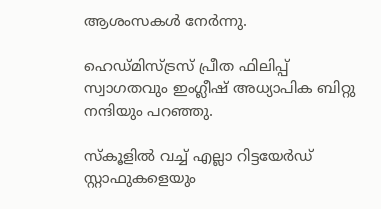ആശംസകൾ നേർന്നു.

ഹെഡ്‌മിസ്ട്രസ് പ്രീത ഫിലിപ്പ് സ്വാഗതവും ഇംഗ്ലീഷ് അധ്യാപിക ബിറ്റു നന്ദിയും പറഞ്ഞു.

സ്കൂളിൽ വച്ച് എല്ലാ റിട്ടയേർഡ് സ്റ്റാഫുകളെയും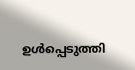ഉൾപ്പെടുത്തി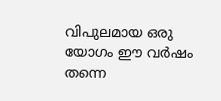വിപുലമായ ഒരു യോഗം ഈ വർഷം തന്നെ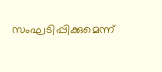സംഘടിപ്പിക്കുമെന്ന്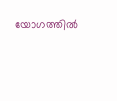യോഗത്തിൽ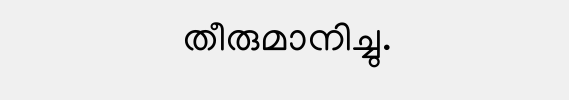തീരുമാനിച്ചു.